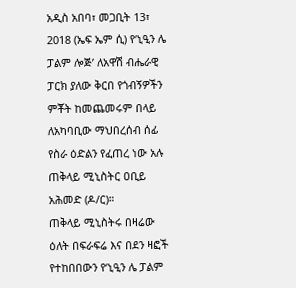አዲስ አበባ፣ መጋቢት 13፣ 2018 (ኤፍ ኤም ሲ) የ‘ኒዒን ሌ ፓልም ሎጅ’ ለአዋሽ ብሔራዊ ፓርክ ያለው ቅርበ የጎብኝዎችን ምቾት ከመጨመሩም በላይ ለአካባቢው ማህበረሰብ ሰፊ የስራ ዕድልን የፈጠረ ነው አሉ ጠቅላይ ሚኒስትር ዐቢይ አሕመድ (ዶ/ር)።
ጠቅላይ ሚኒስትሩ በዛሬው ዕለት በፍራፍሬ እና በደን ዛፎች የተከበበውን የ‘ኒዒን ሌ ፓልም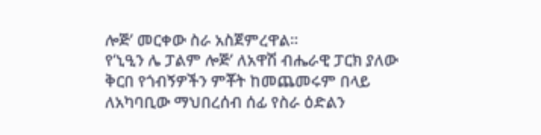ሎጅ’ መርቀው ስራ አስጀምረዋል።
የ‘ኒዒን ሌ ፓልም ሎጅ’ ለአዋሽ ብሔራዊ ፓርክ ያለው ቅርበ የጎብኝዎችን ምቾት ከመጨመሩም በላይ ለአካባቢው ማህበረሰብ ሰፊ የስራ ዕድልን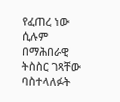የፈጠረ ነው ሲሉም በማሕበራዊ ትስስር ገጻቸው ባስተላለፉት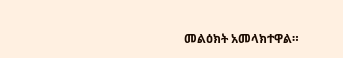መልዕክት አመላክተዋል።